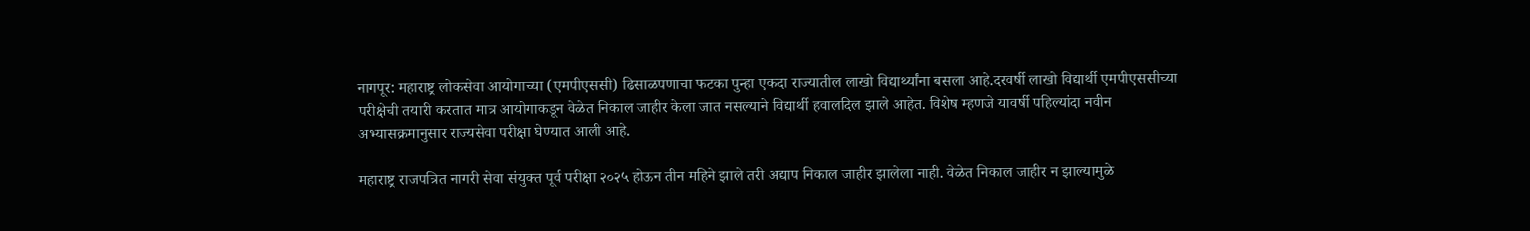नागपूर: महाराष्ट्र लोकसेवा आयोगाच्या (एमपीएससी) ढिसाळपणाचा फटका पुन्हा एकदा राज्यातील लाखो विद्यार्थ्यांना बसला आहे.दरवर्षी लाखो विद्यार्थी एमपीएससीच्या परीक्षेची तयारी करतात मात्र आयोगाकडून वेळेत निकाल जाहीर केला जात नसल्याने विद्यार्थी हवालदिल झाले आहेत. विशेष म्हणजे यावर्षी पहिल्यांदा नवीन अभ्यासक्रमानुसार राज्यसेवा परीक्षा घेण्यात आली आहे.

महाराष्ट्र राजपत्रित नागरी सेवा संयुक्त पूर्व परीक्षा २०२५ होऊन तीन महिने झाले तरी अद्याप निकाल जाहीर झालेला नाही. वेळेत निकाल जाहीर न झाल्यामुळे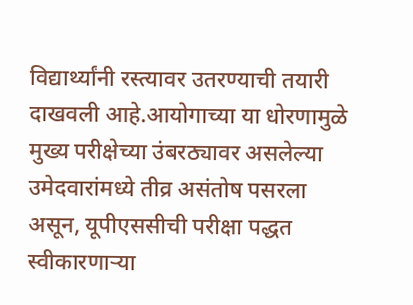विद्यार्थ्यांनी रस्त्यावर उतरण्याची तयारी दाखवली आहे.आयोगाच्या या धोरणामुळे मुख्य परीक्षेच्या उंबरठ्यावर असलेल्या उमेदवारांमध्ये तीव्र असंतोष पसरला असून, यूपीएससीची परीक्षा पद्धत स्वीकारणाऱ्या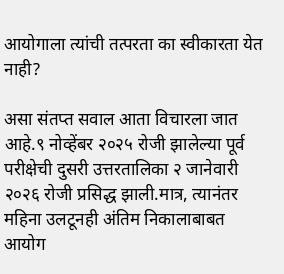आयोगाला त्यांची तत्परता का स्वीकारता येत नाही?

असा संतप्‍त सवाल आता विचारला जात आहे.९ नोव्हेंबर २०२५ रोजी झालेल्या पूर्व परीक्षेची दुसरी उत्तरतालिका २ जानेवारी २०२६ रोजी प्रसिद्ध झाली.मात्र, त्यानंतर महिना उलटूनही अंतिम निकालाबाबत आयोग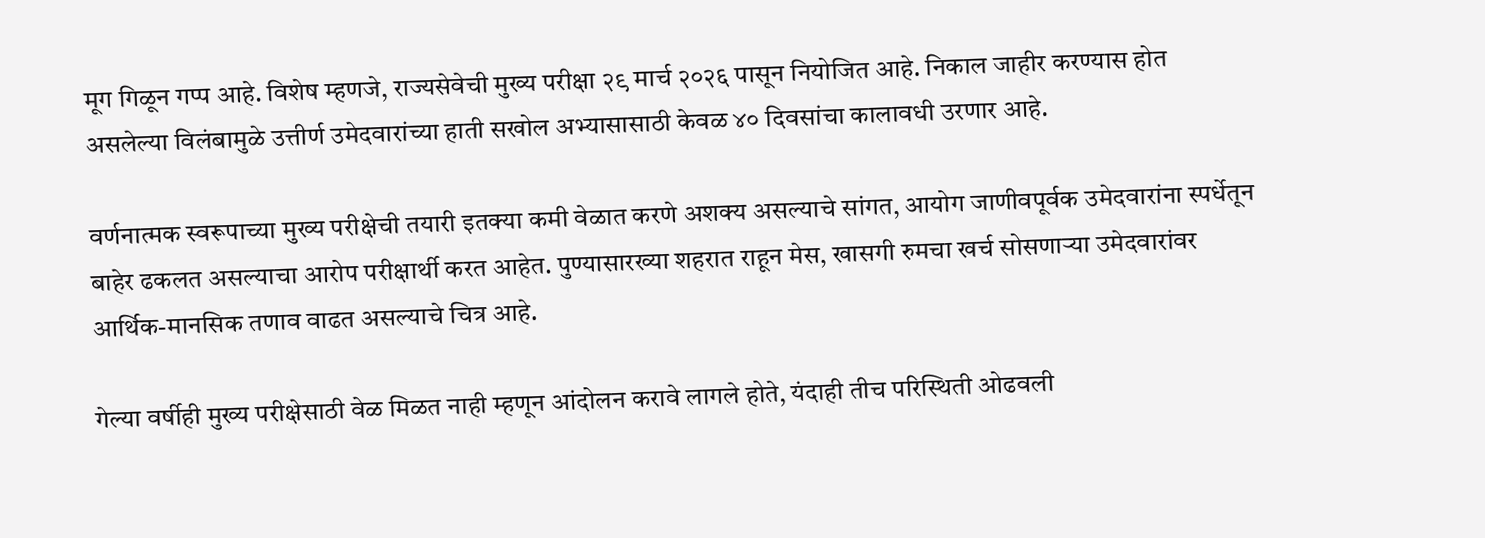मूग गिळून गप्प आहे. विशेष म्हणजे, राज्यसेवेची मुख्य परीक्षा २९ मार्च २०२६ पासून नियोजित आहे. निकाल जाहीर करण्यास होत असलेल्या विलंबामुळे उत्तीर्ण उमेदवारांच्या हाती सखोल अभ्यासासाठी केवळ ४० दिवसांचा कालावधी उरणार आहे.

वर्णनात्मक स्वरूपाच्या मुख्य परीक्षेची तयारी इतक्या कमी वेळात करणे अशक्य असल्याचे सांगत, आयोग जाणीवपूर्वक उमेदवारांना स्पर्धेतून बाहेर ढकलत असल्याचा आरोप परीक्षार्थी करत आहेत. पुण्यासारख्या शहरात राहून मेस, खासगी रुमचा खर्च सोसणाऱ्या उमेदवारांवर आर्थिक-मानसिक तणाव वाढत असल्‍याचे चित्र आहे.

गेल्या वर्षीही मुख्य परीक्षेसाठी वेळ मिळत नाही म्हणून आंदोलन करावे लागले होते, यंदाही तीच परिस्थिती ओढवली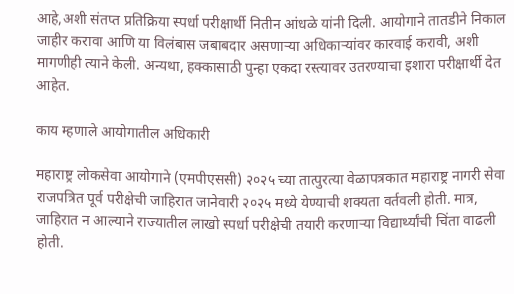आहे,अशी संतप्त प्रतिक्रिया स्पर्धा परीक्षार्थी नितीन आंधळे यांनी दिली. आयोगाने तातडीने निकाल जाहीर करावा आणि या विलंबास जबाबदार असणाऱ्या अधिकाऱ्यांवर कारवाई करावी, अशी मागणीही त्याने केली. अन्यथा, हक्कासाठी पुन्हा एकदा रस्त्यावर उतरण्याचा इशारा परीक्षार्थी देत आहेत.

काय म्हणाले आयोगातील अधिकारी

महाराष्ट्र लोकसेवा आयोगाने (एमपीएससी) २०२५ च्या तात्पुरत्या वेळापत्रकात महाराष्ट्र नागरी सेवा राजपत्रित पूर्व परीक्षेची जाहिरात जानेवारी २०२५ मध्ये येण्याची शक्यता वर्तवली होती. मात्र, जाहिरात न आल्याने राज्यातील लाखो स्पर्धा परीक्षेची तयारी करणाऱ्या विद्यार्थ्यांची चिंता वाढली होती.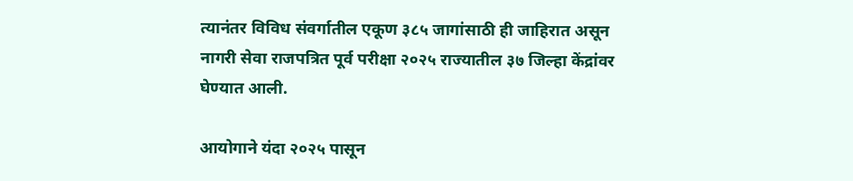त्यानंतर विविध संवर्गातील एकूण ३८५ जागांसाठी ही जाहिरात असून नागरी सेवा राजपत्रित पूर्व परीक्षा २०२५ राज्यातील ३७ जिल्हा केंद्रांवर घेण्यात आली.

आयोगाने यंदा २०२५ पासून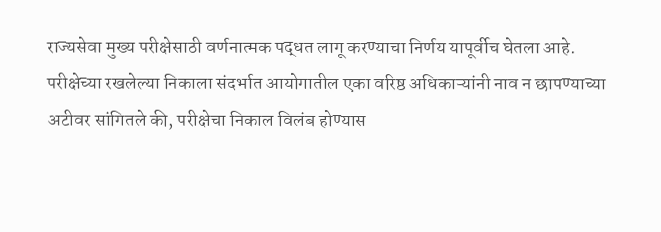राज्यसेवा मुख्य परीक्षेसाठी वर्णनात्मक पद्धत लागू करण्याचा निर्णय यापूर्वीच घेतला आहे. परीक्षेच्या रखलेल्या निकाला संदर्भात आयोगातील एका वरिष्ठ अधिकाऱ्यांनी नाव न छापण्याच्या अटीवर सांगितले की, परीक्षेचा निकाल विलंब होण्यास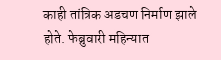काही तांत्रिक अडचण निर्माण झाले होते. फेब्रुवारी महिन्यात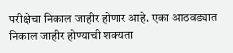परीक्षेचा निकाल जाहीर होणार आहे. एका आठवड्यात निकाल जाहीर होण्याची शक्यता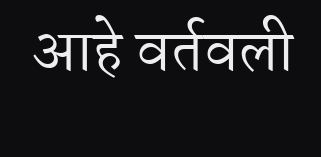आहे वर्तवली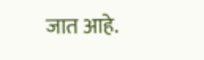जात आहे.